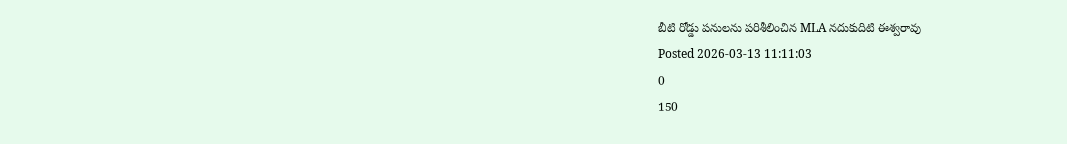బీటి రోడ్డు పనులను పరిశీలించిన MLA నదుకుదిటి ఈశ్వరావు
Posted 2026-03-13 11:11:03
0
150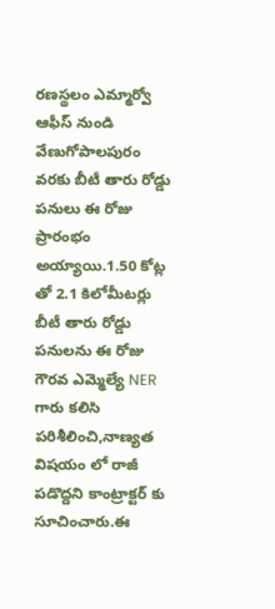రణస్థలం ఎమ్మార్వో ఆఫీస్ నుండి వేణుగోపాలపురం వరకు బీటీ తారు రోడ్డు పనులు ఈ రోజు ప్రారంభం అయ్యాయి.1.50 కోట్ల తో 2.1 కిలోమీటర్లు బీటీ తారు రోడ్డు పనులను ఈ రోజు గౌరవ ఎమ్మెల్యే NER గారు కలిసి పరిశీలించి,నాణ్యత విషయం లో రాజీ పడొద్దని కాంట్రాక్టర్ కు సూచించారు.ఈ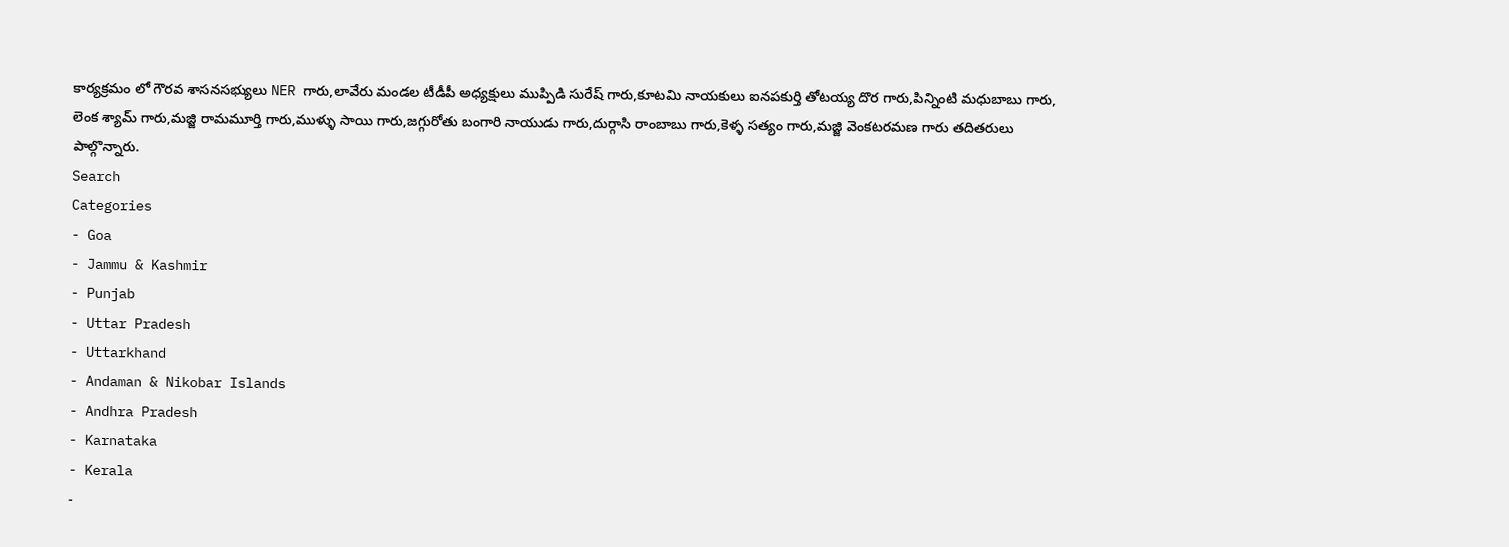కార్యక్రమం లో గౌరవ శాసనసభ్యులు NER గారు,లావేరు మండల టీడీపీ అధ్యక్షులు ముప్పిడి సురేష్ గారు,కూటమి నాయకులు ఐనపకుర్తి తోటయ్య దొర గారు,పిన్నింటి మధుబాబు గారు, లెంక శ్యామ్ గారు,మజ్జి రామమూర్తి గారు,ముళ్ళు సాయి గారు,జగ్గురోతు బంగారి నాయుడు గారు,దుర్గాసి రాంబాబు గారు,కెళ్ళ సత్యం గారు,మజ్జి వెంకటరమణ గారు తదితరులు పాల్గొన్నారు.
Search
Categories
- Goa
- Jammu & Kashmir
- Punjab
- Uttar Pradesh
- Uttarkhand
- Andaman & Nikobar Islands
- Andhra Pradesh
- Karnataka
- Kerala
-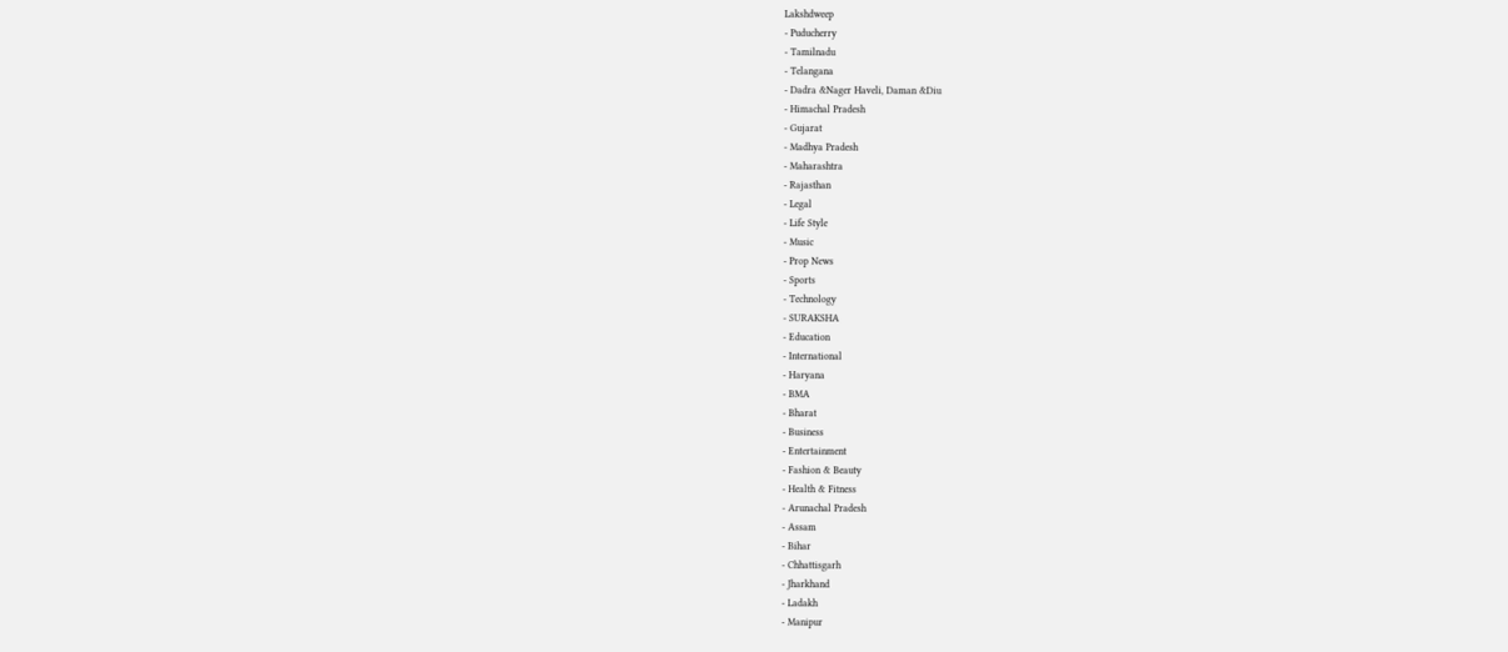Lakshdweep
- Puducherry
- Tamilnadu
- Telangana
- Dadra &Nager Haveli, Daman &Diu
- Himachal Pradesh
- Gujarat
- Madhya Pradesh
- Maharashtra
- Rajasthan
- Legal
- Life Style
- Music
- Prop News
- Sports
- Technology
- SURAKSHA
- Education
- International
- Haryana
- BMA
- Bharat
- Business
- Entertainment
- Fashion & Beauty
- Health & Fitness
- Arunachal Pradesh
- Assam
- Bihar
- Chhattisgarh
- Jharkhand
- Ladakh
- Manipur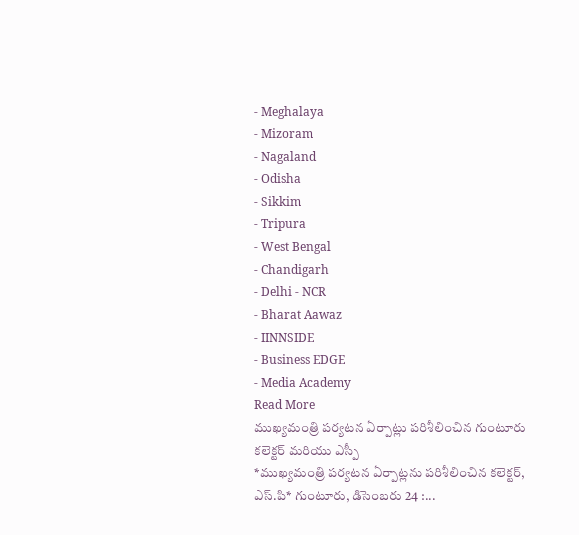- Meghalaya
- Mizoram
- Nagaland
- Odisha
- Sikkim
- Tripura
- West Bengal
- Chandigarh
- Delhi - NCR
- Bharat Aawaz
- IINNSIDE
- Business EDGE
- Media Academy
Read More
ముఖ్యమంత్రి పర్యటన ఏర్పాట్లు పరిశీలించిన గుంటూరు కలెక్టర్ మరియు ఎస్పీ
*ముఖ్యమంత్రి పర్యటన ఏర్పాట్లను పరిశీలించిన కలెక్టర్, ఎస్.పి* గుంటూరు, డిసెంబరు 24 :...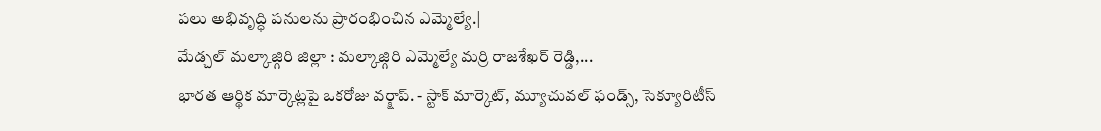పలు అభివృద్ధి పనులను ప్రారంభించిన ఎమ్మెల్యే.|
మేడ్చల్ మల్కాజ్గిరి జిల్లా : మల్కాజ్గిరి ఎమ్మెల్యే మర్రి రాజశేఖర్ రెడ్డి,...
భారత ఆర్థిక మార్కెట్లపై ఒకరోజు వర్క్షాప్. - స్టాక్ మార్కెట్, మ్యూచువల్ ఫండ్స్, సెక్యూరిటీస్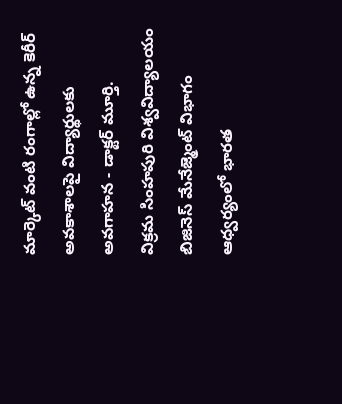మార్కెట్ వంటి రంగాల్లో ఉన్న కెరీర్ అవకాశాలపై విద్యార్థులకు అవగాహన - డాక్టర్ మూర్తి.
విక్రమ సింహపురి విశ్వవిద్యాలయం బిజినెస్ మేనేజ్మెంట్ విభాగం ఆధ్వర్యంలో భారత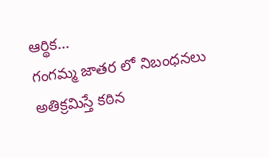ఆర్థిక...
గంగమ్మ జాతర లో నిబంధనలు అతిక్రమిస్తే కఠిన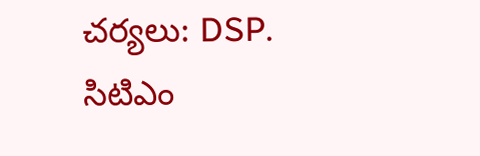చర్యలు: DSP.
సిటిఎం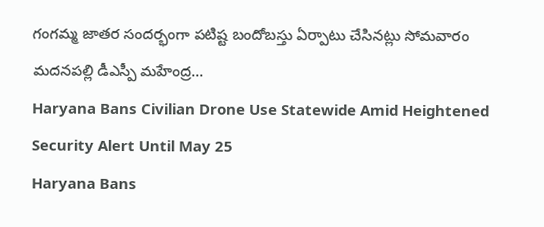గంగమ్మ జాతర సందర్భంగా పటిష్ట బందోబస్తు ఏర్పాటు చేసినట్లు సోమవారం మదనపల్లి డీఎస్పీ మహేంద్ర...
Haryana Bans Civilian Drone Use Statewide Amid Heightened Security Alert Until May 25
Haryana Bans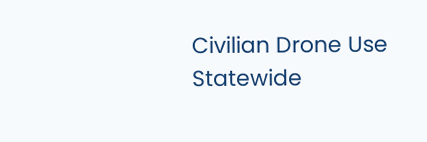Civilian Drone Use Statewide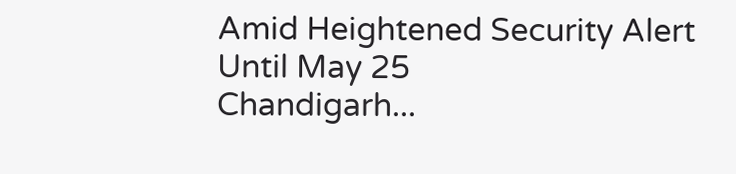Amid Heightened Security Alert Until May 25
Chandigarh...